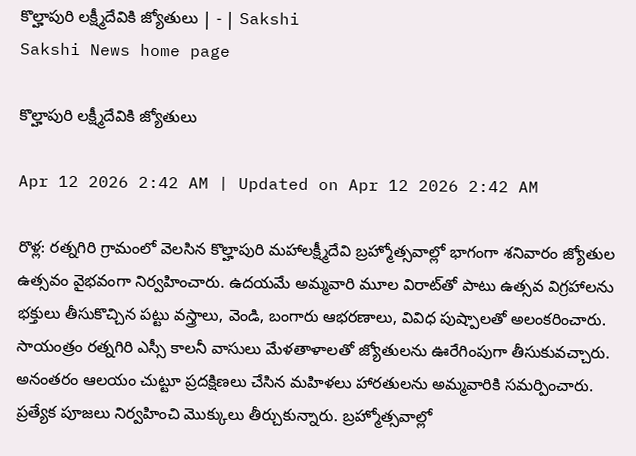కొల్హాపురి లక్ష్మీదేవికి జ్యోతులు | - | Sakshi
Sakshi News home page

కొల్హాపురి లక్ష్మీదేవికి జ్యోతులు

Apr 12 2026 2:42 AM | Updated on Apr 12 2026 2:42 AM

రొళ్ల: రత్నగిరి గ్రామంలో వెలసిన కొల్హాపురి మహాలక్ష్మీదేవి బ్రహ్మోత్సవాల్లో భాగంగా శనివారం జ్యోతుల ఉత్సవం వైభవంగా నిర్వహించారు. ఉదయమే అమ్మవారి మూల విరాట్‌తో పాటు ఉత్సవ విగ్రహాలను భక్తులు తీసుకొచ్చిన పట్టు వస్త్రాలు, వెండి, బంగారు ఆభరణాలు, వివిధ పుష్పాలతో అలంకరించారు. సాయంత్రం రత్నగిరి ఎస్సీ కాలనీ వాసులు మేళతాళాలతో జ్యోతులను ఊరేగింపుగా తీసుకువచ్చారు. అనంతరం ఆలయం చుట్టూ ప్రదక్షిణలు చేసిన మహిళలు హారతులను అమ్మవారికి సమర్పించారు. ప్రత్యేక పూజలు నిర్వహించి మొక్కులు తీర్చుకున్నారు. బ్రహ్మోత్సవాల్లో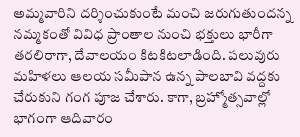అమ్మవారిని దర్శించుకుంటే మంచి జరుగుతుందన్న నమ్మకంతో వివిధ ప్రాంతాల నుంచి భక్తులు భారీగా తరలిరాగా, దేవాలయం కిటకిటలాడింది. పలువురు మహిళలు ఆలయ సమీపాన ఉన్న పాలబావి వద్దకు చేరుకుని గంగ పూజ చేశారు. కాగా, బ్రహ్మోత్సవాల్లో భాగంగా ఆదివారం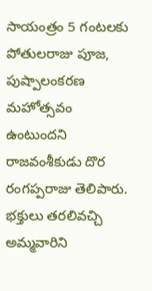సాయంత్రం 5 గంటలకు పోతులరాజు పూజ, పుష్పాలంకరణ మహోత్సవం ఉంటుందని రాజవంశీకుడు దొర రంగప్పరాజు తెలిపారు. భక్తులు తరలివచ్చి అమ్మవారిని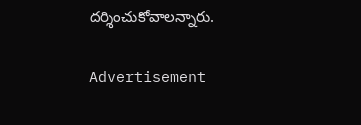దర్శించుకోవాలన్నారు.

Advertisement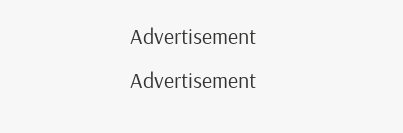Advertisement
Advertisement